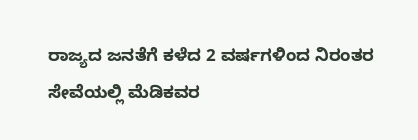ರಾಜ್ಯದ ಜನತೆಗೆ ಕಳೆದ 2 ವರ್ಷಗಳಿಂದ ನಿರಂತರ ಸೇವೆಯಲ್ಲಿ ಮೆಡಿಕವರ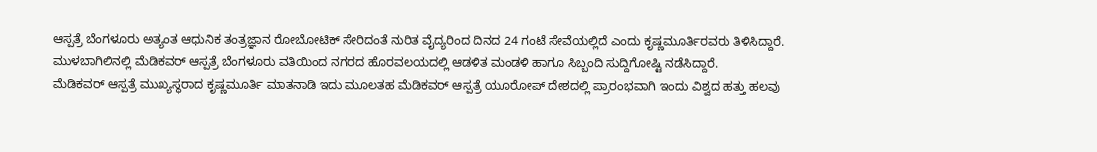ಆಸ್ಪತ್ರೆ ಬೆಂಗಳೂರು ಅತ್ಯಂತ ಆಧುನಿಕ ತಂತ್ರಜ್ಞಾನ ರೋಬೋಟಿಕ್ ಸೇರಿದಂತೆ ನುರಿತ ವೈದ್ಯರಿಂದ ದಿನದ 24 ಗಂಟೆ ಸೇವೆಯಲ್ಲಿದೆ ಎಂದು ಕೃಷ್ಣಮೂರ್ತಿರವರು ತಿಳಿಸಿದ್ದಾರೆ.
ಮುಳಬಾಗಿಲಿನಲ್ಲಿ ಮೆಡಿಕವರ್ ಆಸ್ಪತ್ರೆ ಬೆಂಗಳೂರು ವತಿಯಿಂದ ನಗರದ ಹೊರವಲಯದಲ್ಲಿ ಆಡಳಿತ ಮಂಡಳಿ ಹಾಗೂ ಸಿಬ್ಬಂದಿ ಸುದ್ದಿಗೋಷ್ಟಿ ನಡೆಸಿದ್ದಾರೆ.
ಮೆಡಿಕವರ್ ಆಸ್ಪತ್ರೆ ಮುಖ್ಯಸ್ಥರಾದ ಕೃಷ್ಣಮೂರ್ತಿ ಮಾತನಾಡಿ ಇದು ಮೂಲತಹ ಮೆಡಿಕವರ್ ಆಸ್ಪತ್ರೆ ಯೂರೋಪ್ ದೇಶದಲ್ಲಿ ಪ್ರಾರಂಭವಾಗಿ ಇಂದು ವಿಶ್ವದ ಹತ್ತು ಹಲವು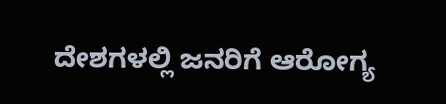ದೇಶಗಳಲ್ಲಿ ಜನರಿಗೆ ಆರೋಗ್ಯ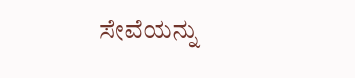ಸೇವೆಯನ್ನು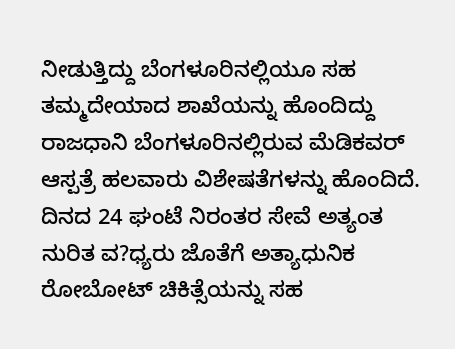ನೀಡುತ್ತಿದ್ದು ಬೆಂಗಳೂರಿನಲ್ಲಿಯೂ ಸಹ ತಮ್ಮದೇಯಾದ ಶಾಖೆಯನ್ನು ಹೊಂದಿದ್ದು ರಾಜಧಾನಿ ಬೆಂಗಳೂರಿನಲ್ಲಿರುವ ಮೆಡಿಕವರ್ ಆಸ್ಪತ್ರೆ ಹಲವಾರು ವಿಶೇಷತೆಗಳನ್ನು ಹೊಂದಿದೆ. ದಿನದ 24 ಘಂಟೆ ನಿರಂತರ ಸೇವೆ ಅತ್ಯಂತ ನುರಿತ ವ?ಧ್ಯರು ಜೊತೆಗೆ ಅತ್ಯಾಧುನಿಕ ರೋಬೋಟ್ ಚಿಕಿತ್ಸೆಯನ್ನು ಸಹ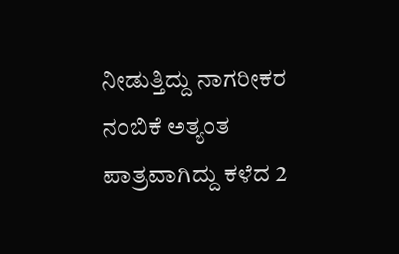ನೀಡುತ್ತಿದ್ದು ನಾಗರೀಕರ ನಂಬಿಕೆ ಅತ್ಯಂತ ಪಾತ್ರವಾಗಿದ್ದು ಕಳೆದ 2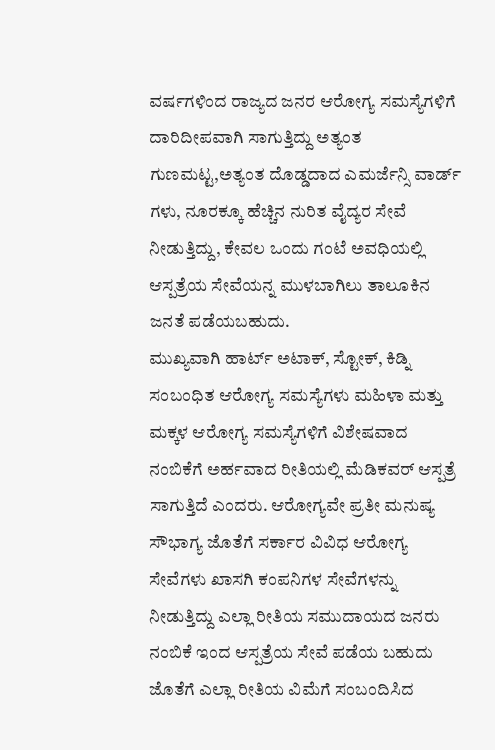ವರ್ಷಗಳಿಂದ ರಾಜ್ಯದ ಜನರ ಆರೋಗ್ಯ ಸಮಸ್ಯೆಗಳಿಗೆ ದಾರಿದೀಪವಾಗಿ ಸಾಗುತ್ತಿದ್ದು ಅತ್ಯಂತ ಗುಣಮಟ್ಟ,ಅತ್ಯಂತ ದೊಡ್ಡದಾದ ಎಮರ್ಜೆನ್ಸಿ ವಾರ್ಡ್ ಗಳು, ನೂರಕ್ಕೂ ಹೆಚ್ಚಿನ ನುರಿತ ವೈದ್ಯರ ಸೇವೆ ನೀಡುತ್ತಿದ್ದು, ಕೇವಲ ಒಂದು ಗಂಟೆ ಅವಧಿಯಲ್ಲಿ ಆಸ್ಪತ್ರೆಯ ಸೇವೆಯನ್ನ ಮುಳಬಾಗಿಲು ತಾಲೂಕಿನ ಜನತೆ ಪಡೆಯಬಹುದು.
ಮುಖ್ಯವಾಗಿ ಹಾರ್ಟ್ ಅಟಾಕ್, ಸ್ಟೋಕ್, ಕಿಡ್ನಿ ಸಂಬಂಧಿತ ಆರೋಗ್ಯ ಸಮಸ್ಯೆಗಳು ಮಹಿಳಾ ಮತ್ತು ಮಕ್ಕಳ ಆರೋಗ್ಯ ಸಮಸ್ಯೆಗಳಿಗೆ ವಿಶೇಷವಾದ ನಂಬಿಕೆಗೆ ಅರ್ಹವಾದ ರೀತಿಯಲ್ಲಿ ಮೆಡಿಕವರ್ ಆಸ್ಪತ್ರೆ ಸಾಗುತ್ತಿದೆ ಎಂದರು. ಆರೋಗ್ಯವೇ ಪ್ರತೀ ಮನುಷ್ಯ ಸೌಭಾಗ್ಯ ಜೊತೆಗೆ ಸರ್ಕಾರ ವಿವಿಧ ಆರೋಗ್ಯ ಸೇವೆಗಳು ಖಾಸಗಿ ಕಂಪನಿಗಳ ಸೇವೆಗಳನ್ನು ನೀಡುತ್ತಿದ್ದು ಎಲ್ಲಾ ರೀತಿಯ ಸಮುದಾಯದ ಜನರು ನಂಬಿಕೆ ಇಂದ ಆಸ್ಪತ್ರೆಯ ಸೇವೆ ಪಡೆಯ ಬಹುದು ಜೊತೆಗೆ ಎಲ್ಲಾ ರೀತಿಯ ವಿಮೆಗೆ ಸಂಬಂದಿಸಿದ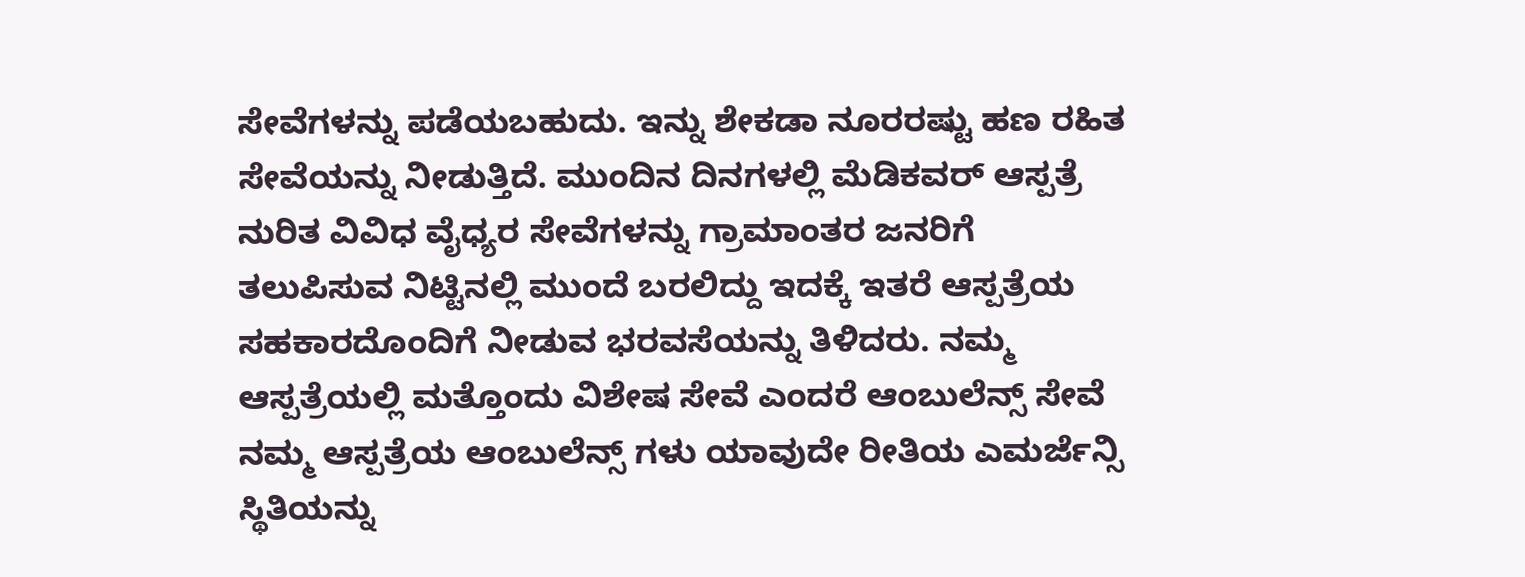ಸೇವೆಗಳನ್ನು ಪಡೆಯಬಹುದು. ಇನ್ನು ಶೇಕಡಾ ನೂರರಷ್ಟು ಹಣ ರಹಿತ ಸೇವೆಯನ್ನು ನೀಡುತ್ತಿದೆ. ಮುಂದಿನ ದಿನಗಳಲ್ಲಿ ಮೆಡಿಕವರ್ ಆಸ್ಪತ್ರೆ ನುರಿತ ವಿವಿಧ ವೈಧ್ಯರ ಸೇವೆಗಳನ್ನು ಗ್ರಾಮಾಂತರ ಜನರಿಗೆ ತಲುಪಿಸುವ ನಿಟ್ಟಿನಲ್ಲಿ ಮುಂದೆ ಬರಲಿದ್ದು ಇದಕ್ಕೆ ಇತರೆ ಆಸ್ಪತ್ರೆಯ ಸಹಕಾರದೊಂದಿಗೆ ನೀಡುವ ಭರವಸೆಯನ್ನು ತಿಳಿದರು. ನಮ್ಮ ಆಸ್ಪತ್ರೆಯಲ್ಲಿ ಮತ್ತೊಂದು ವಿಶೇಷ ಸೇವೆ ಎಂದರೆ ಆಂಬುಲೆನ್ಸ್ ಸೇವೆ ನಮ್ಮ ಆಸ್ಪತ್ರೆಯ ಆಂಬುಲೆನ್ಸ್ ಗಳು ಯಾವುದೇ ರೀತಿಯ ಎಮರ್ಜೆನ್ಸಿ ಸ್ಥಿತಿಯನ್ನು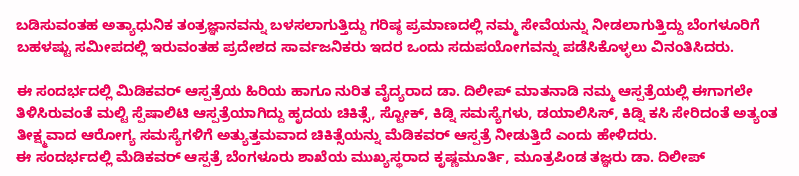ಬಡಿಸುವಂತಹ ಅತ್ಯಾಧುನಿಕ ತಂತ್ರಜ್ಞಾನವನ್ನು ಬಳಸಲಾಗುತ್ತಿದ್ದು ಗರಿಷ್ಠ ಪ್ರಮಾಣದಲ್ಲಿ ನಮ್ಮ ಸೇವೆಯನ್ನು ನೀಡಲಾಗುತ್ತಿದ್ದು ಬೆಂಗಳೂರಿಗೆ ಬಹಳಷ್ಟು ಸಮೀಪದಲ್ಲಿ ಇರುವಂತಹ ಪ್ರದೇಶದ ಸಾರ್ವಜನಿಕರು ಇದರ ಒಂದು ಸದುಪಯೋಗವನ್ನು ಪಡೆಸಿಕೊಳ್ಳಲು ವಿನಂತಿಸಿದರು.

ಈ ಸಂದರ್ಭದಲ್ಲಿ ಮಿಡಿಕವರ್ ಆಸ್ಪತ್ರೆಯ ಹಿರಿಯ ಹಾಗೂ ನುರಿತ ವೈದ್ಯರಾದ ಡಾ. ದಿಲೀಪ್ ಮಾತನಾಡಿ ನಮ್ಮ ಆಸ್ಪತ್ರೆಯಲ್ಲಿ ಈಗಾಗಲೇ ತಿಳಿಸಿರುವಂತೆ ಮಲ್ಟಿ ಸ್ಪೆಷಾಲಿಟಿ ಆಸ್ಪತ್ರೆಯಾಗಿದ್ದು ಹೃದಯ ಚಿಕಿತ್ಸೆ, ಸ್ಟೋಕ್, ಕಿಡ್ನಿ ಸಮಸ್ಯೆಗಳು, ಡಯಾಲಿಸಿಸ್, ಕಿಡ್ನಿ ಕಸಿ ಸೇರಿದಂತೆ ಅತ್ಯಂತ ತೀಕ್ಷ್ಮವಾದ ಆರೋಗ್ಯ ಸಮಸ್ಯೆಗಳಿಗೆ ಅತ್ಯುತ್ತಮವಾದ ಚಿಕಿತ್ಸೆಯನ್ನು ಮೆಡಿಕವರ್ ಆಸ್ಪತ್ರೆ ನೀಡುತ್ತಿದೆ ಎಂದು ಹೇಳಿದರು.
ಈ ಸಂದರ್ಭದಲ್ಲಿ ಮೆಡಿಕವರ್ ಆಸ್ಪತ್ರೆ ಬೆಂಗಳೂರು ಶಾಖೆಯ ಮುಖ್ಯಸ್ಥರಾದ ಕೃಷ್ಣಮೂರ್ತಿ, ಮೂತ್ರಪಿಂಡ ತಜ್ಞರು ಡಾ. ದಿಲೀಪ್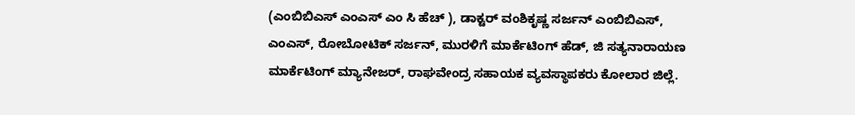(ಎಂಬಿಬಿಎಸ್ ಎಂಎಸ್ ಎಂ ಸಿ ಹೆಚ್ ), ಡಾಕ್ಟರ್ ವಂಶಿಕೃಷ್ಣ ಸರ್ಜನ್ ಎಂಬಿಬಿಎಸ್, ಎಂಎಸ್, ರೋಬೋಟಿಕ್ ಸರ್ಜನ್, ಮುರಳಿಗೆ ಮಾರ್ಕೆಟಿಂಗ್ ಹೆಡ್, ಜಿ ಸತ್ಯನಾರಾಯಣ ಮಾರ್ಕೆಟಿಂಗ್ ಮ್ಯಾನೇಜರ್, ರಾಘವೇಂದ್ರ ಸಹಾಯಕ ವ್ಯವಸ್ಥಾಪಕರು ಕೋಲಾರ ಜಿಲ್ಲೆ.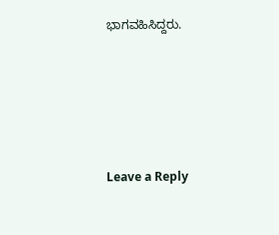ಭಾಗವಹಿಸಿದ್ದರು.





Leave a Reply